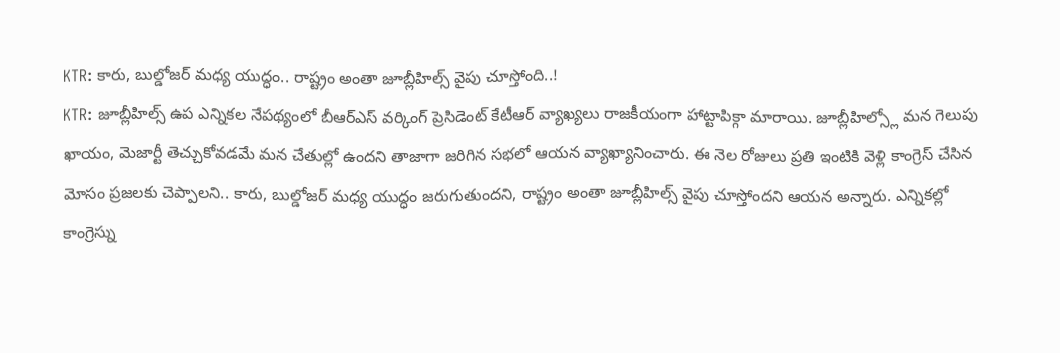KTR: కారు, బుల్డోజర్ మధ్య యుద్ధం.. రాష్ట్రం అంతా జూబ్లీహిల్స్ వైపు చూస్తోంది..!
KTR: జూబ్లీహిల్స్ ఉప ఎన్నికల నేపథ్యంలో బీఆర్ఎస్ వర్కింగ్ ప్రెసిడెంట్ కేటీఆర్ వ్యాఖ్యలు రాజకీయంగా హాట్టాపిక్గా మారాయి. జూబ్లీహిల్స్లో మన గెలుపు ఖాయం, మెజార్టీ తెచ్చుకోవడమే మన చేతుల్లో ఉందని తాజాగా జరిగిన సభలో ఆయన వ్యాఖ్యానించారు. ఈ నెల రోజులు ప్రతి ఇంటికి వెళ్లి కాంగ్రెస్ చేసిన మోసం ప్రజలకు చెప్పాలని.. కారు, బుల్డోజర్ మధ్య యుద్ధం జరుగుతుందని, రాష్ట్రం అంతా జూబ్లీహిల్స్ వైపు చూస్తోందని ఆయన అన్నారు. ఎన్నికల్లో కాంగ్రెస్ను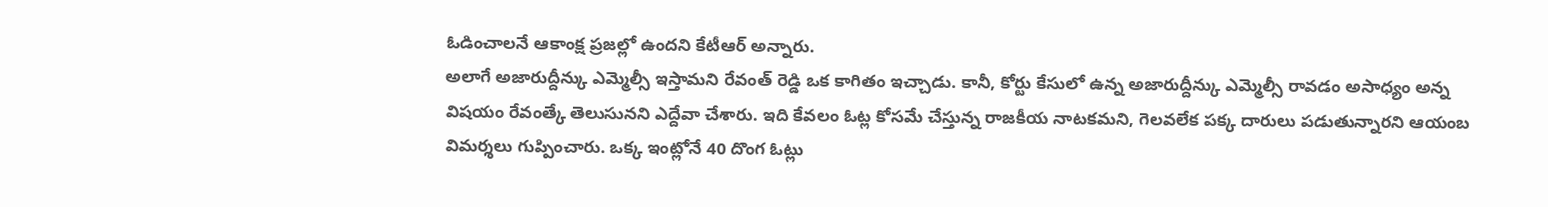ఓడించాలనే ఆకాంక్ష ప్రజల్లో ఉందని కేటీఆర్ అన్నారు.
అలాగే అజారుద్దీన్కు ఎమ్మెల్సీ ఇస్తామని రేవంత్ రెడ్డి ఒక కాగితం ఇచ్చాడు. కానీ, కోర్టు కేసులో ఉన్న అజారుద్దీన్కు ఎమ్మెల్సీ రావడం అసాధ్యం అన్న విషయం రేవంత్కే తెలుసునని ఎద్దేవా చేశారు. ఇది కేవలం ఓట్ల కోసమే చేస్తున్న రాజకీయ నాటకమని, గెలవలేక పక్క దారులు పడుతున్నారని ఆయంబ విమర్శలు గుప్పించారు. ఒక్క ఇంట్లోనే 40 దొంగ ఓట్లు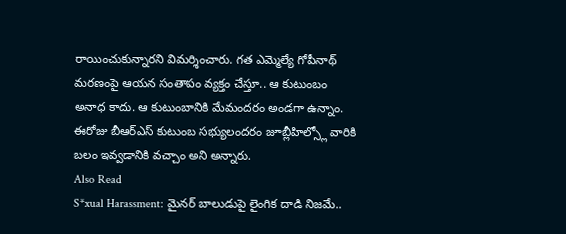రాయించుకున్నారని విమర్శించారు. గత ఎమ్మెల్యే గోపీనాథ్ మరణంపై ఆయన సంతాపం వ్యక్తం చేస్తూ.. ఆ కుటుంబం అనాధ కాదు. ఆ కుటుంబానికి మేమందరం అండగా ఉన్నాం. ఈరోజు బీఆర్ఎస్ కుటుంబ సభ్యులందరం జూబ్లీహిల్స్లో వారికి బలం ఇవ్వడానికి వచ్చాం అని అన్నారు.
Also Read
S*xual Harassment: మైనర్ బాలుడుపై లైంగిక దాడి నిజమే..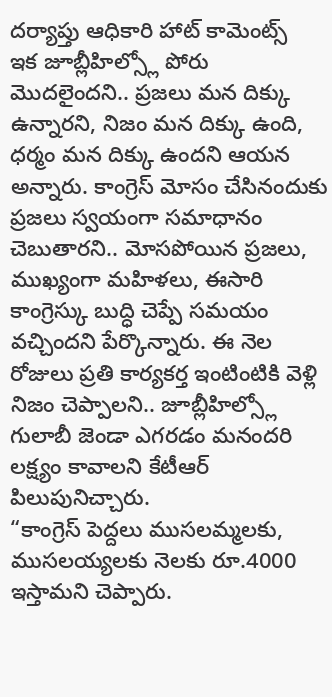దర్యాప్తు ఆధికారి హాట్ కామెంట్స్
ఇక జూబ్లీహిల్స్లో పోరు మొదలైందని.. ప్రజలు మన దిక్కు ఉన్నారని, నిజం మన దిక్కు ఉంది, ధర్మం మన దిక్కు ఉందని ఆయన అన్నారు. కాంగ్రెస్ మోసం చేసినందుకు ప్రజలు స్వయంగా సమాధానం చెబుతారని.. మోసపోయిన ప్రజలు, ముఖ్యంగా మహిళలు, ఈసారి కాంగ్రెస్కు బుద్ధి చెప్పే సమయం వచ్చిందని పేర్కొన్నారు. ఈ నెల రోజులు ప్రతి కార్యకర్త ఇంటింటికి వెళ్లి నిజం చెప్పాలని.. జూబ్లీహిల్స్లో గులాబీ జెండా ఎగరడం మనందరి లక్ష్యం కావాలని కేటీఆర్ పిలుపునిచ్చారు.
“కాంగ్రెస్ పెద్దలు ముసలమ్మలకు, ముసలయ్యలకు నెలకు రూ.4000 ఇస్తామని చెప్పారు.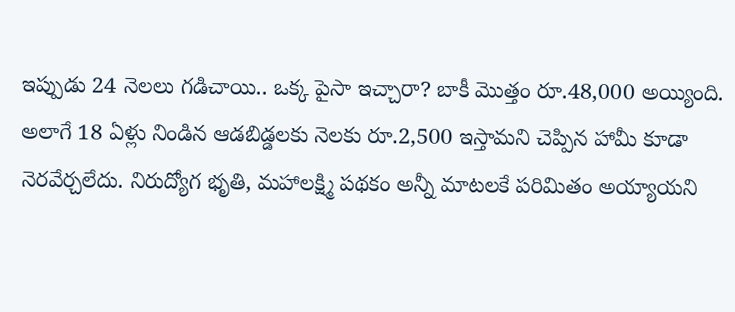ఇప్పుడు 24 నెలలు గడిచాయి.. ఒక్క పైసా ఇచ్చారా? బాకీ మొత్తం రూ.48,000 అయ్యింది. అలాగే 18 ఏళ్లు నిండిన ఆడబిడ్డలకు నెలకు రూ.2,500 ఇస్తామని చెప్పిన హామీ కూడా నెరవేర్చలేదు. నిరుద్యోగ భృతి, మహాలక్ష్మి పథకం అన్నీ మాటలకే పరిమితం అయ్యాయని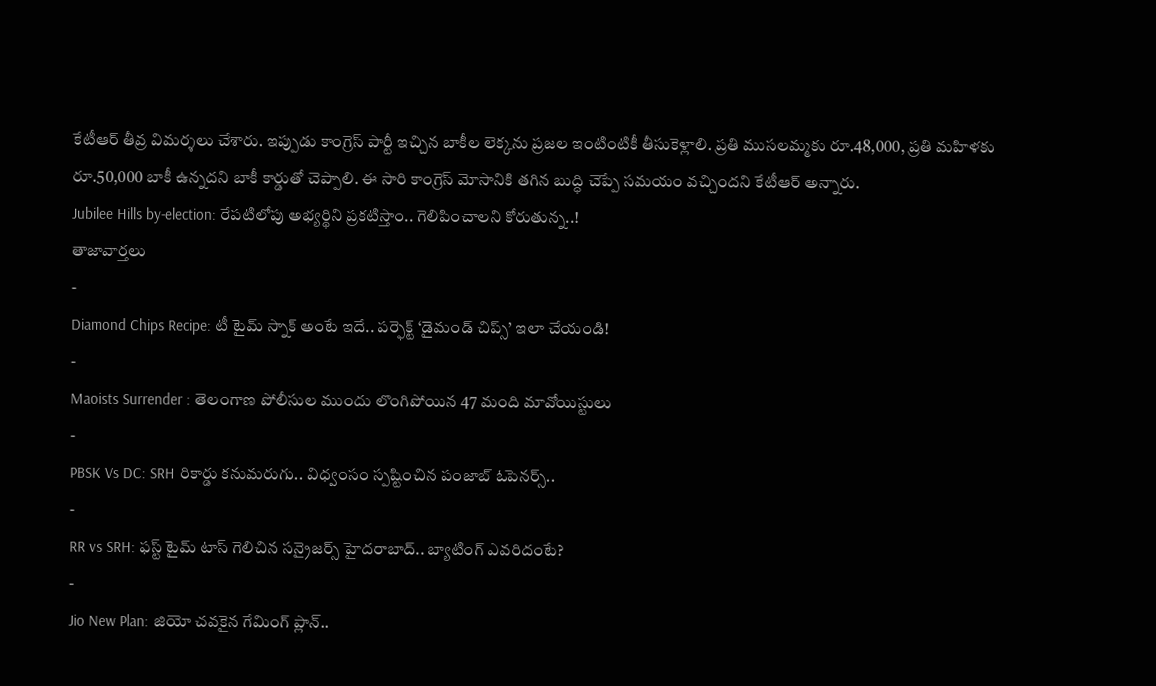కేటీఆర్ తీవ్ర విమర్శలు చేశారు. ఇప్పుడు కాంగ్రెస్ పార్టీ ఇచ్చిన బాకీల లెక్కను ప్రజల ఇంటింటికీ తీసుకెళ్లాలి. ప్రతి ముసలమ్మకు రూ.48,000, ప్రతి మహిళకు రూ.50,000 బాకీ ఉన్నదని బాకీ కార్డుతో చెప్పాలి. ఈ సారి కాంగ్రెస్ మోసానికి తగిన బుద్ధి చెప్పే సమయం వచ్చిందని కేటీఆర్ అన్నారు.
Jubilee Hills by-election: రేపటిలోపు అభ్యర్థిని ప్రకటిస్తాం.. గెలిపించాలని కోరుతున్న..!
తాజావార్తలు
-
Diamond Chips Recipe: టీ టైమ్ స్నాక్ అంటే ఇదే.. పర్ఫెక్ట్ ‘డైమండ్ చిప్స్’ ఇలా చేయండి!
-
Maoists Surrender : తెలంగాణ పోలీసుల ముందు లొంగిపోయిన 47 మంది మావోయిస్టులు
-
PBSK Vs DC: SRH రికార్డు కనుమరుగు.. విధ్వంసం స్పష్టించిన పంజాబ్ ఓపెనర్స్..
-
RR vs SRH: ఫస్ట్ టైమ్ టాస్ గెలిచిన సన్రైజర్స్ హైదరాబాద్.. బ్యాటింగ్ ఎవరిదంటే?
-
Jio New Plan: జియో చవకైన గేమింగ్ ప్లాన్..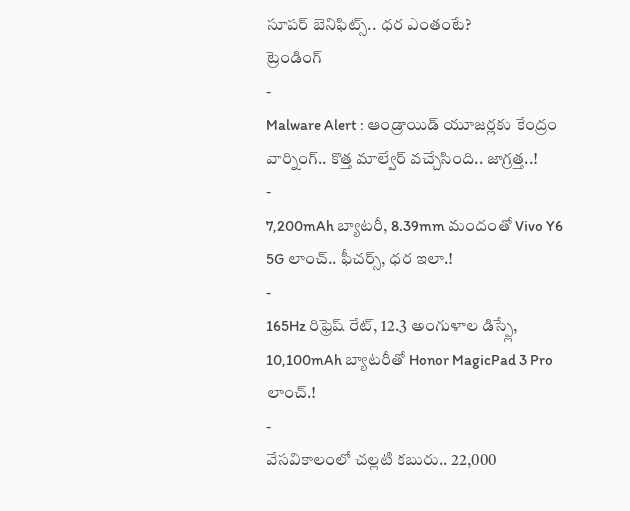సూపర్ బెనిఫిట్స్.. ధర ఎంతంటే?
ట్రెండింగ్
-
Malware Alert : ఆండ్రాయిడ్ యూజర్లకు కేంద్రం వార్నింగ్.. కొత్త మాల్వేర్ వచ్చేసింది.. జాగ్రత్త..!
-
7,200mAh బ్యాటరీ, 8.39mm మందంతో Vivo Y6 5G లాంచ్.. ఫీచర్స్, ధర ఇలా.!
-
165Hz రిఫ్రెష్ రేట్, 12.3 అంగుళాల డిస్ప్లే, 10,100mAh బ్యాటరీతో Honor MagicPad 3 Pro లాంచ్.!
-
వేసవికాలంలో చల్లటి కబురు.. 22,000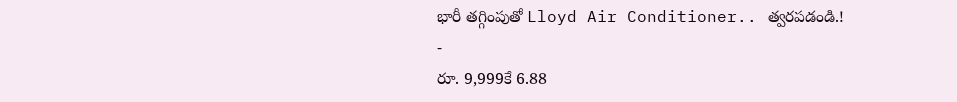భారీ తగ్గింపుతో Lloyd Air Conditioner.. త్వరపడండి.!
-
రూ. 9,999కే 6.88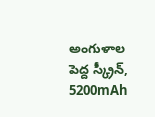అంగుళాల పెద్ద స్క్రీన్, 5200mAh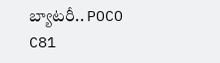బ్యాటరీ.. POCO C81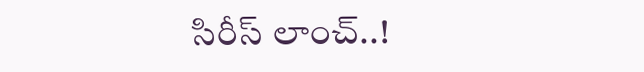సిరీస్ లాంచ్..!